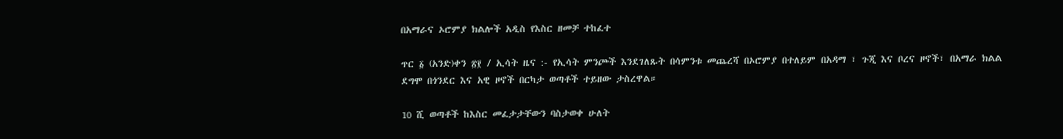በአማራና ኦሮምያ ክልሎች አዲስ የእስር ዘመቻ ተከፈተ

ጥር ፩ (አንድ)ቀን ፳፻ / ኢሳት ዜና :- የኢሳት ምንጮች እንደገለጹት በሳምንቱ መጨረሻ በኦሮምያ በተለይም በአዳማ ፣ ጉጂ እና ቦረና ዞኖች፣ በአማራ ክልል ደግሞ በጎንደር እና አዊ ዞኖች በርካታ ወጣቶች ተይዘው ታስረዋል።

10 ሺ ወጣቶች ከእስር መፈታታቸውን ባስታወቀ ሁለት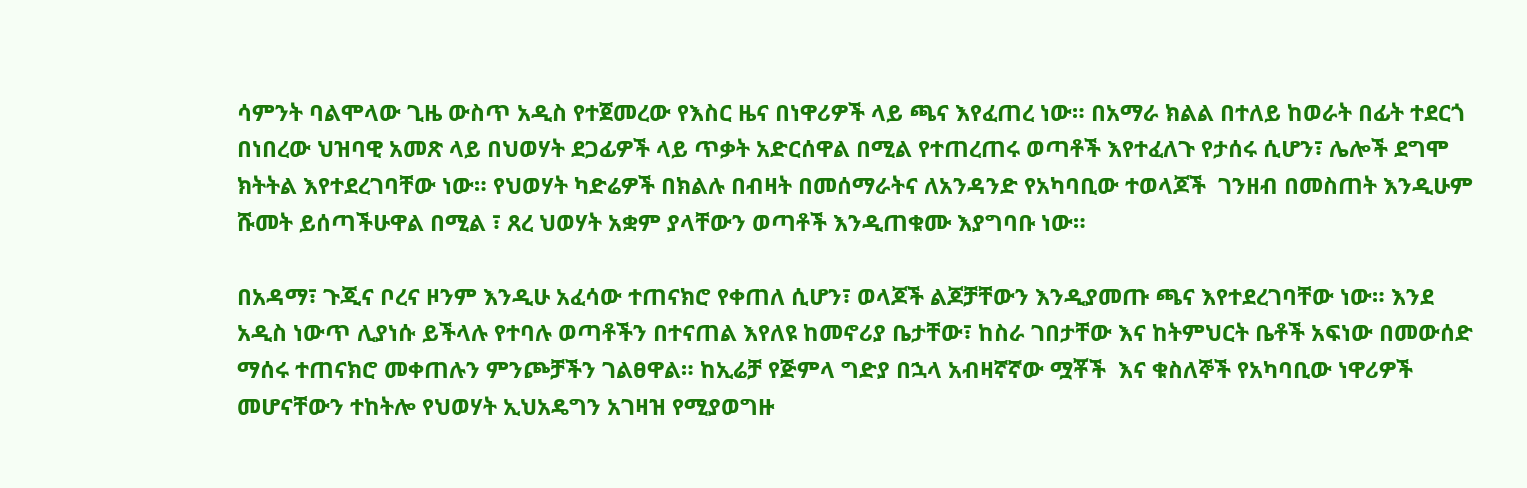ሳምንት ባልሞላው ጊዜ ውስጥ አዲስ የተጀመረው የእስር ዜና በነዋሪዎች ላይ ጫና እየፈጠረ ነው። በአማራ ክልል በተለይ ከወራት በፊት ተደርጎ በነበረው ህዝባዊ አመጽ ላይ በህወሃት ደጋፊዎች ላይ ጥቃት አድርሰዋል በሚል የተጠረጠሩ ወጣቶች እየተፈለጉ የታሰሩ ሲሆን፣ ሌሎች ደግሞ ክትትል እየተደረገባቸው ነው። የህወሃት ካድሬዎች በክልሉ በብዛት በመሰማራትና ለአንዳንድ የአካባቢው ተወላጆች  ገንዘብ በመስጠት እንዲሁም ሹመት ይሰጣችሁዋል በሚል ፣ ጸረ ህወሃት አቋም ያላቸውን ወጣቶች እንዲጠቁሙ እያግባቡ ነው።

በአዳማ፣ ጉጂና ቦረና ዞንም እንዲሁ አፈሳው ተጠናክሮ የቀጠለ ሲሆን፣ ወላጆች ልጆቻቸውን እንዲያመጡ ጫና እየተደረገባቸው ነው። እንደ አዲስ ነውጥ ሊያነሱ ይችላሉ የተባሉ ወጣቶችን በተናጠል እየለዩ ከመኖሪያ ቤታቸው፣ ከስራ ገበታቸው እና ከትምህርት ቤቶች አፍነው በመውሰድ ማሰሩ ተጠናክሮ መቀጠሉን ምንጮቻችን ገልፀዋል። ከኢሬቻ የጅምላ ግድያ በኋላ አብዛኛኛው ሟቾች  እና ቁስለኞች የአካባቢው ነዋሪዎች መሆናቸውን ተከትሎ የህወሃት ኢህአዴግን አገዛዝ የሚያወግዙ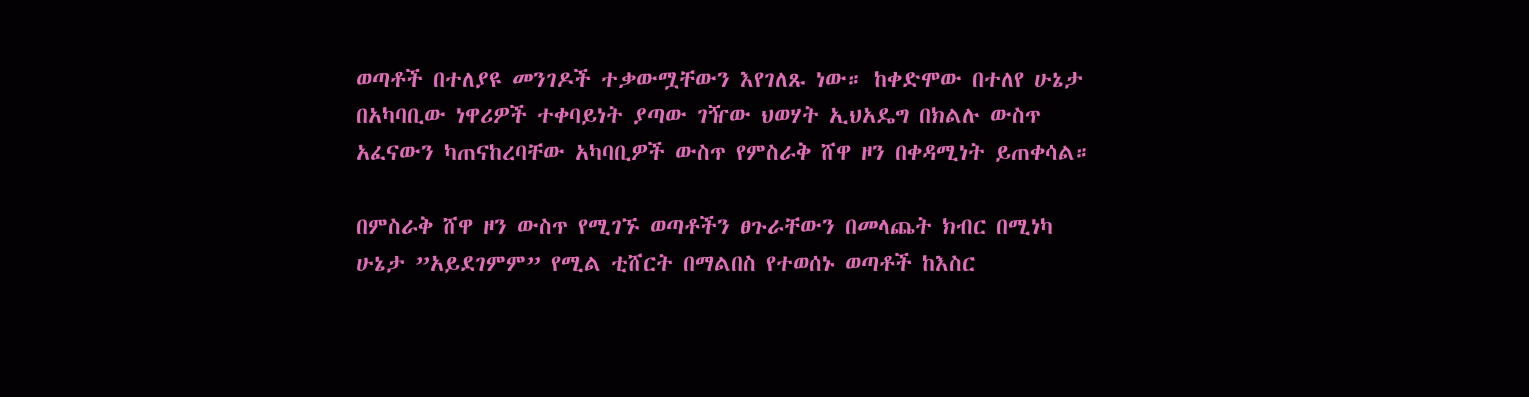ወጣቶች በተለያዩ መንገዶች ተቃውሟቸውን እየገለጹ ነው። ከቀድሞው በተለየ ሁኔታ በአካባቢው ነዋሪዎች ተቀባይነት ያጣው ገዥው ህወሃት ኢህአዴግ በክልሉ ውስጥ አፈናውን ካጠናከረባቸው አካባቢዎች ውስጥ የምስራቅ ሸዋ ዞን በቀዳሚነት ይጠቀሳል።

በምስራቅ ሸዋ ዞን ውስጥ የሚገኙ ወጣቶችን ፀጉራቸውን በመላጨት ክብር በሚነካ ሁኔታ ”አይደገምም” የሚል ቲሸርት በማልበስ የተወሰኑ ወጣቶች ከእስር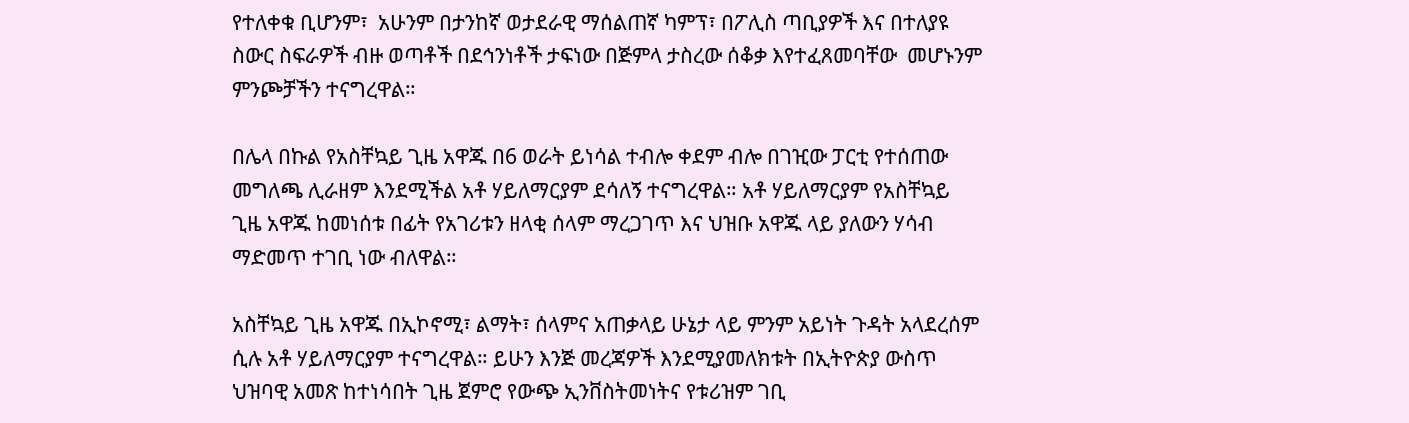የተለቀቁ ቢሆንም፣  አሁንም በታንከኛ ወታደራዊ ማሰልጠኛ ካምፕ፣ በፖሊስ ጣቢያዎች እና በተለያዩ ስውር ስፍራዎች ብዙ ወጣቶች በደኅንነቶች ታፍነው በጅምላ ታስረው ሰቆቃ እየተፈጸመባቸው  መሆኑንም ምንጮቻችን ተናግረዋል።

በሌላ በኩል የአስቸኳይ ጊዜ አዋጁ በ6 ወራት ይነሳል ተብሎ ቀደም ብሎ በገዢው ፓርቲ የተሰጠው መግለጫ ሊራዘም እንደሚችል አቶ ሃይለማርያም ደሳለኝ ተናግረዋል። አቶ ሃይለማርያም የአስቸኳይ ጊዜ አዋጁ ከመነሰቱ በፊት የአገሪቱን ዘላቂ ሰላም ማረጋገጥ እና ህዝቡ አዋጁ ላይ ያለውን ሃሳብ ማድመጥ ተገቢ ነው ብለዋል።

አስቸኳይ ጊዜ አዋጁ በኢኮኖሚ፣ ልማት፣ ሰላምና አጠቃላይ ሁኔታ ላይ ምንም አይነት ጉዳት አላደረሰም ሲሉ አቶ ሃይለማርያም ተናግረዋል። ይሁን እንጅ መረጃዎች እንደሚያመለክቱት በኢትዮጵያ ውስጥ ህዝባዊ አመጽ ከተነሳበት ጊዜ ጀምሮ የውጭ ኢንቨስትመነትና የቱሪዝም ገቢ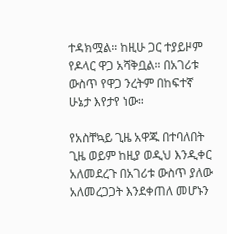ተዳክሟል። ከዚሁ ጋር ተያይዞም የዶላር ዋጋ አሻቅቧል። በአገሪቱ ውስጥ የዋጋ ንረትም በከፍተኛ ሁኔታ እየታየ ነው።

የአስቸኳይ ጊዜ አዋጁ በተባለበት ጊዜ ወይም ከዚያ ወዲህ እንዲቀር አለመደረጉ በአገሪቱ ውስጥ ያለው አለመረጋጋት እንደቀጠለ መሆኑን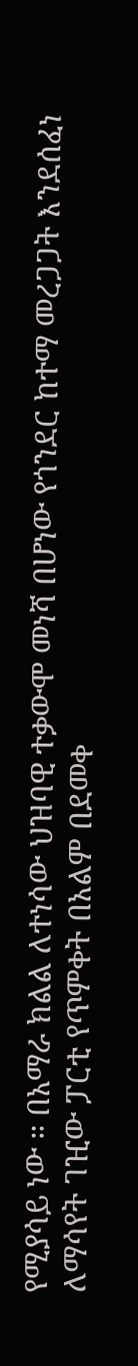የሚያሳይ ነው ። በአማራ ክልል ለተነሳው ህዝባዊ ተቃውሞ መነሻ በሆነው የጎንደር ከተማ መረጋጋት እንደሰፈነ ለማሳየት ገዢው ፓርቲ የጥምቀት በአልም በደመቀ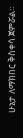ሁኔታ ለማክበር ቅስቀሳ ጀምሯል።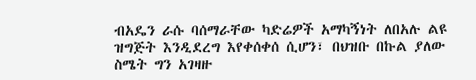ብአዴን ራሱ ባሰማራቸው ካድሬዎች አማካኝነት ለበአሉ ልዩ ዝግጅት እንዲደረግ እየቀሰቀሰ ሲሆን፣ በህዝቡ በኩል ያለው ስሜት ግን አገዛዙ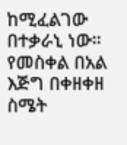ከሚፈልገው በተቃራኒ ነው። የመስቀል በአል እጅግ በቀዘቀዘ ስሜት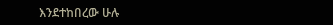እንደተከበረው ሁሉ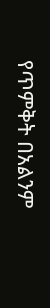የጥምቅት በአልንም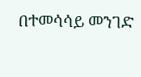በተመሳሳይ መንገድ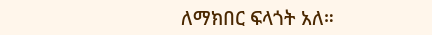ለማክበር ፍላጎት አለ።